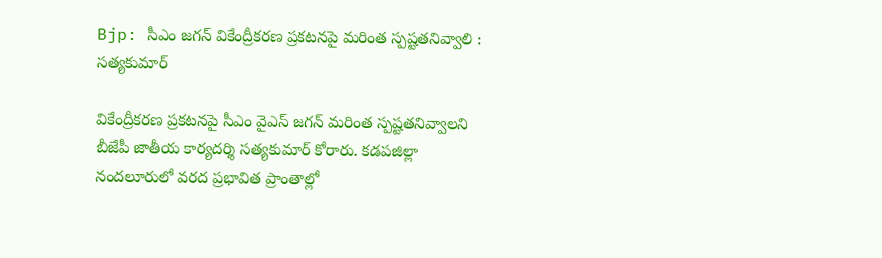Bjp: సీఎం జగన్ వికేంద్రీకరణ ప్రకటనపై మరింత స్పష్టతనివ్వాలి : సత్యకుమార్

వికేంద్రీకరణ ప్రకటనపై సీఎం వైఎస్ జగన్ మరింత స్పష్టతనివ్వాలని బీజేపీ జాతీయ కార్యదర్శి సత్యకుమార్ కోరారు. కడపజిల్లా నందలూరులో వరద ప్రభావిత ప్రాంతాల్లో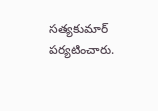సత్యకుమార్ పర్యటించారు.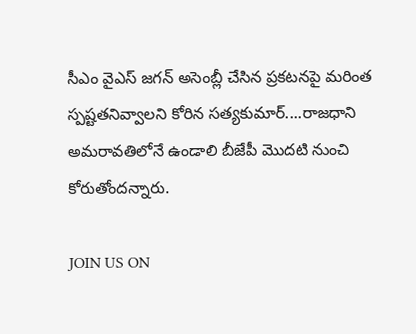సీఎం వైఎస్ జగన్ అసెంబ్లీ చేసిన ప్రకటనపై మరింత స్పష్టతనివ్వాలని కోరిన సత్యకుమార్....రాజధాని అమరావతిలోనే ఉండాలి బీజేపీ మొదటి నుంచి కోరుతోందన్నారు.

JOIN US ON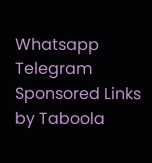Whatsapp
Telegram
Sponsored Links by Taboola